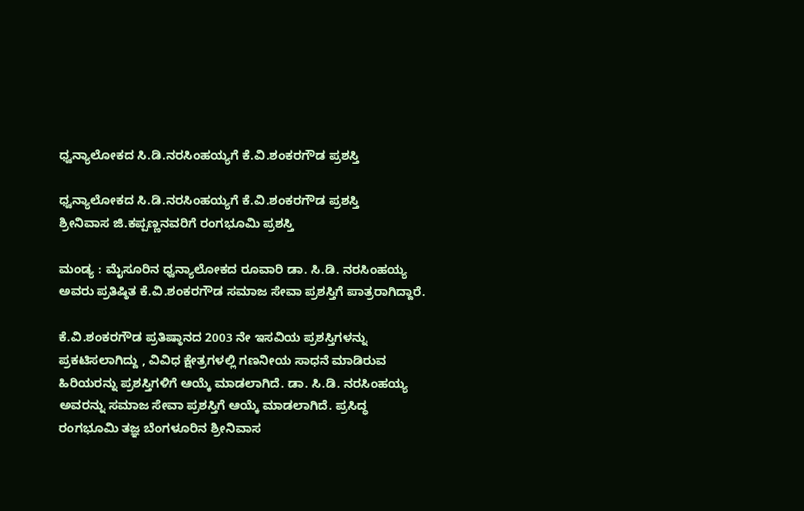ಧ್ವನ್ಯಾಲೋಕದ ಸಿ.ಡಿ.ನರಸಿಂಹಯ್ಯಗೆ ಕೆ.ವಿ.ಶಂಕರಗೌಡ ಪ್ರಶಸ್ತಿ

ಧ್ವನ್ಯಾಲೋಕದ ಸಿ.ಡಿ.ನರಸಿಂಹಯ್ಯಗೆ ಕೆ.ವಿ.ಶಂಕರಗೌಡ ಪ್ರಶಸ್ತಿ
ಶ್ರೀನಿವಾಸ ಜಿ.ಕಪ್ಪಣ್ಣನವರಿಗೆ ರಂಗಭೂಮಿ ಪ್ರಶಸ್ತಿ

ಮಂಡ್ಯ : ಮೈಸೂರಿನ ಧ್ವನ್ಯಾಲೋಕದ ರೂವಾರಿ ಡಾ. ಸಿ.ಡಿ. ನರಸಿಂಹಯ್ಯ ಅವರು ಪ್ರತಿಷ್ಠಿತ ಕೆ.ವಿ.ಶಂಕರಗೌಡ ಸಮಾಜ ಸೇವಾ ಪ್ರಶಸ್ತಿಗೆ ಪಾತ್ರರಾಗಿದ್ದಾರೆ.

ಕೆ.ವಿ.ಶಂಕರಗೌಡ ಪ್ರತಿಷ್ಠಾನದ 2003 ನೇ ಇಸವಿಯ ಪ್ರಶಸ್ತಿಗಳನ್ನು ಪ್ರಕಟಿಸಲಾಗಿದ್ದು , ವಿವಿಧ ಕ್ಷೇತ್ರಗಳಲ್ಲಿ ಗಣನೀಯ ಸಾಧನೆ ಮಾಡಿರುವ ಹಿರಿಯರನ್ನು ಪ್ರಶಸ್ತಿಗಳಿಗೆ ಆಯ್ಕೆ ಮಾಡಲಾಗಿದೆ. ಡಾ. ಸಿ.ಡಿ. ನರಸಿಂಹಯ್ಯ ಅವರನ್ನು ಸಮಾಜ ಸೇವಾ ಪ್ರಶಸ್ತಿಗೆ ಆಯ್ಕೆ ಮಾಡಲಾಗಿದೆ. ಪ್ರಸಿದ್ಧ ರಂಗಭೂಮಿ ತಜ್ಞ ಬೆಂಗಳೂರಿನ ಶ್ರೀನಿವಾಸ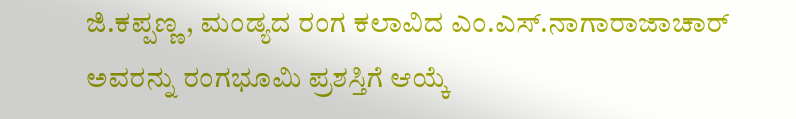ಜಿ.ಕಪ್ಪಣ್ಣ , ಮಂಡ್ಯದ ರಂಗ ಕಲಾವಿದ ಎಂ.ಎಸ್‌.ನಾಗಾರಾಜಾಚಾರ್‌ ಅವರನ್ನು ರಂಗಭೂಮಿ ಪ್ರಶಸ್ತಿಗೆ ಆಯ್ಕೆ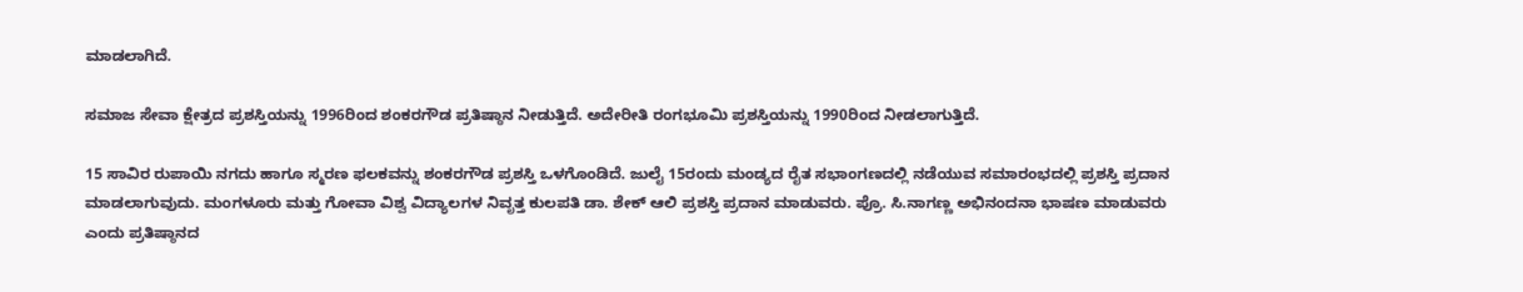ಮಾಡಲಾಗಿದೆ.

ಸಮಾಜ ಸೇವಾ ಕ್ಷೇತ್ರದ ಪ್ರಶಸ್ತಿಯನ್ನು 1996ರಿಂದ ಶಂಕರಗೌಡ ಪ್ರತಿಷ್ಠಾನ ನೀಡುತ್ತಿದೆ. ಅದೇರೀತಿ ರಂಗಭೂಮಿ ಪ್ರಶಸ್ತಿಯನ್ನು 1990ರಿಂದ ನೀಡಲಾಗುತ್ತಿದೆ.

15 ಸಾವಿರ ರುಪಾಯಿ ನಗದು ಹಾಗೂ ಸ್ಮರಣ ಫಲಕವನ್ನು ಶಂಕರಗೌಡ ಪ್ರಶಸ್ತಿ ಒಳಗೊಂಡಿದೆ. ಜುಲೈ 15ರಂದು ಮಂಡ್ಯದ ರೈತ ಸಭಾಂಗಣದಲ್ಲಿ ನಡೆಯುವ ಸಮಾರಂಭದಲ್ಲಿ ಪ್ರಶಸ್ತಿ ಪ್ರದಾನ ಮಾಡಲಾಗುವುದು. ಮಂಗಳೂರು ಮತ್ತು ಗೋವಾ ವಿಶ್ವ ವಿದ್ಯಾಲಗಳ ನಿವೃತ್ತ ಕುಲಪತಿ ಡಾ. ಶೇಕ್‌ ಆಲಿ ಪ್ರಶಸ್ತಿ ಪ್ರದಾನ ಮಾಡುವರು. ಪ್ರೊ. ಸಿ.ನಾಗಣ್ಣ ಅಭಿನಂದನಾ ಭಾಷಣ ಮಾಡುವರು ಎಂದು ಪ್ರತಿಷ್ಠಾನದ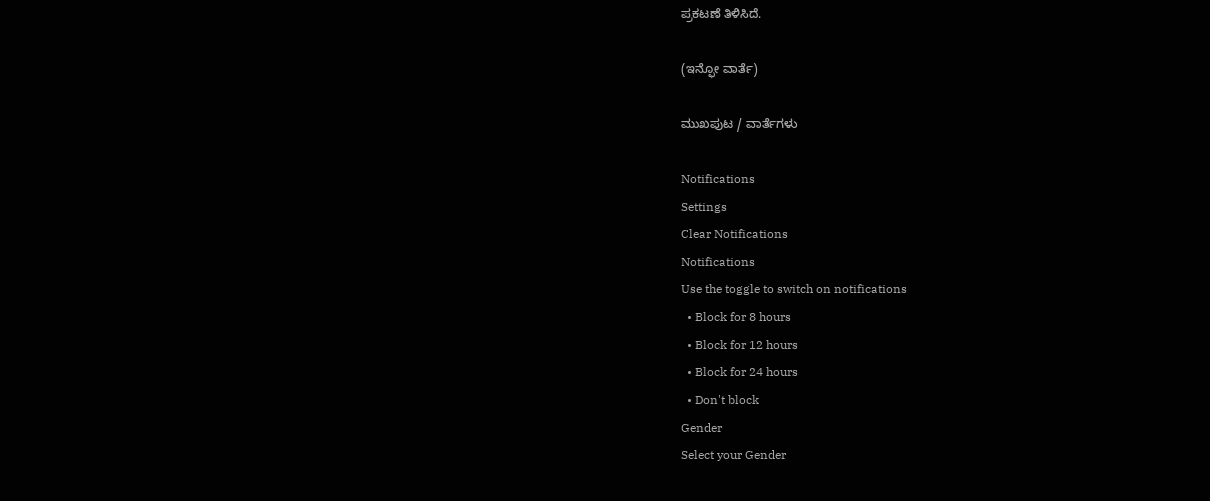ಪ್ರಕಟಣೆ ತಿಳಿಸಿದೆ.

(ಇನ್ಫೋ ವಾರ್ತೆ)

ಮುಖಪುಟ / ವಾರ್ತೆಗಳು

Notifications
Settings
Clear Notifications
Notifications
Use the toggle to switch on notifications
  • Block for 8 hours
  • Block for 12 hours
  • Block for 24 hours
  • Don't block
Gender
Select your Gender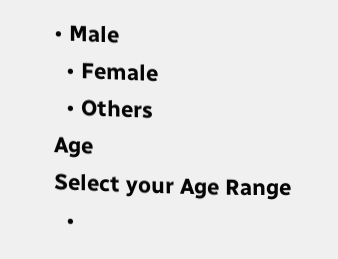• Male
  • Female
  • Others
Age
Select your Age Range
  •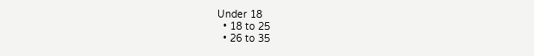Under 18
  • 18 to 25
  • 26 to 35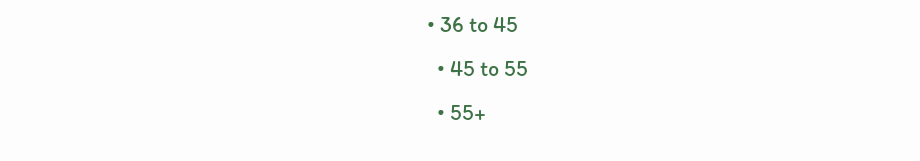• 36 to 45
  • 45 to 55
  • 55+